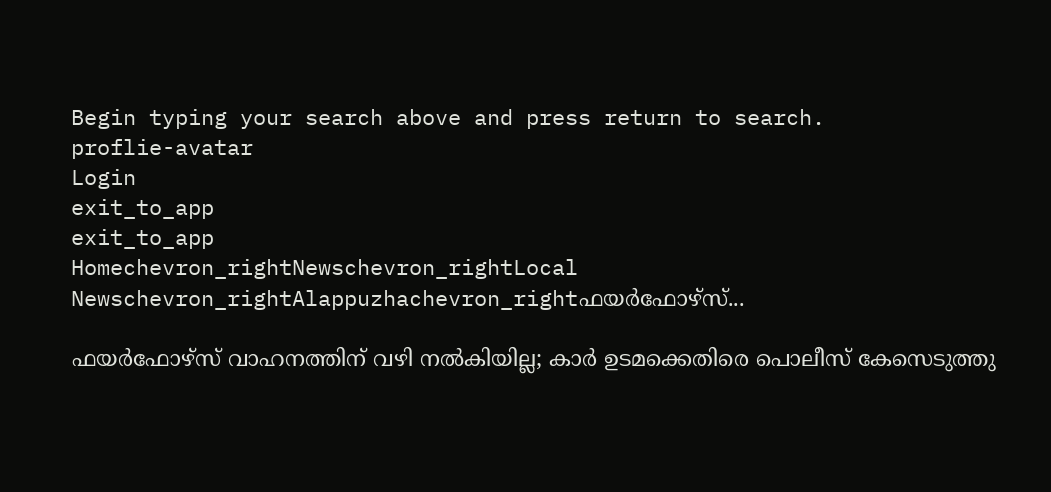Begin typing your search above and press return to search.
proflie-avatar
Login
exit_to_app
exit_to_app
Homechevron_rightNewschevron_rightLocal Newschevron_rightAlappuzhachevron_rightഫയർഫോഴ്സ്...

ഫയർഫോഴ്സ് വാഹനത്തിന് വഴി നൽകിയില്ല; കാർ ഉടമക്കെതിരെ പൊലീസ് കേസെടുത്തു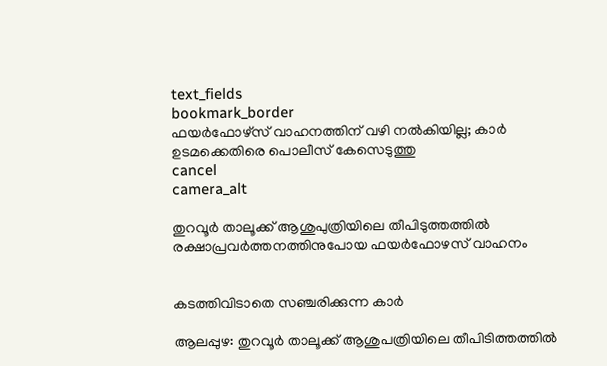text_fields
bookmark_border
ഫയർഫോഴ്സ് വാഹനത്തിന് വഴി നൽകിയില്ല; കാർ ഉടമക്കെതിരെ പൊലീസ് കേസെടുത്തു
cancel
camera_alt

തുറവൂർ താലൂക്ക് ആശുപുത്രിയിലെ തീപിടുത്തത്തിൽ രക്ഷാപ്രവർത്തനത്തിനുപോയ ഫയർഫോഴസ് വാഹനം


കടത്തിവിടാതെ സഞ്ചരിക്കുന്ന കാർ

ആലപ്പുഴ: തുറവൂർ താലൂക്ക് ആശുപത്രിയിലെ തീപിടിത്തത്തില്‍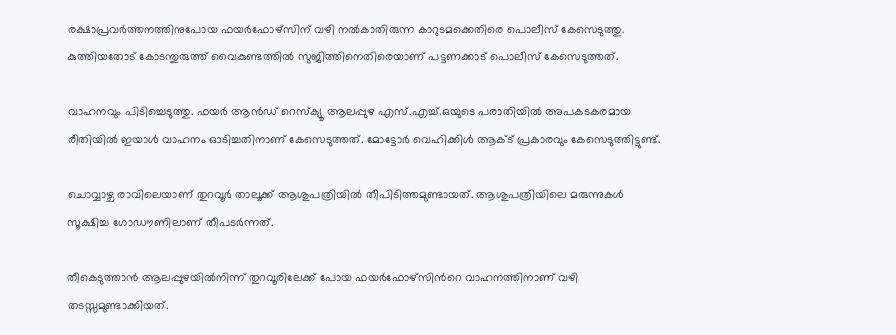രക്ഷാപ്രവർത്തനത്തിനുപോയ ഫയർഫോഴ്സിന് വഴി നൽകാതിരുന്ന കാറുടമക്കെതിരെ പൊലീസ് കേസെടുത്തു. കുത്തിയതോട് കോടന്തുരുത്ത് വൈകുണ്ടത്തിൽ സുജിത്തിനെതിരെയാണ് പട്ടണക്കാട് പൊലീസ് കേസെടുത്തത്.

വാഹനവും പിടിച്ചെടുത്തു. ഫയർ ആൻഡ് റെസ്ക്യൂ ആലപ്പുഴ എസ്.എച്ച്.ഒയുടെ പരാതിയിൽ അപകടകരമായ രീതിയിൽ ഇയാൾ വാഹനം ഓടിച്ചതിനാണ് കേസെടുത്തത്. മോട്ടോർ വെഹിക്കിൾ ആക്ട് പ്രകാരവും കേസെടുത്തിട്ടുണ്ട്.

ചൊവ്വാഴ്ച രാവിലെയാണ് തുറവൂർ താലൂക്ക് ആശുപത്രിയിൽ തീപിടിത്തമുണ്ടായത്. ആശുപത്രിയിലെ മരുന്നുകൾ സൂക്ഷിച്ച ഗോഡൗണിലാണ് തീപടർന്നത്.

തീകെടുത്താൻ ആലപ്പുഴയിൽനിന്ന് തുറവൂരിലേക്ക് പോയ ഫയർഫോഴ്സിന്‍റെ വാഹനത്തിനാണ് വഴി തടസ്സമുണ്ടാക്കിയത്.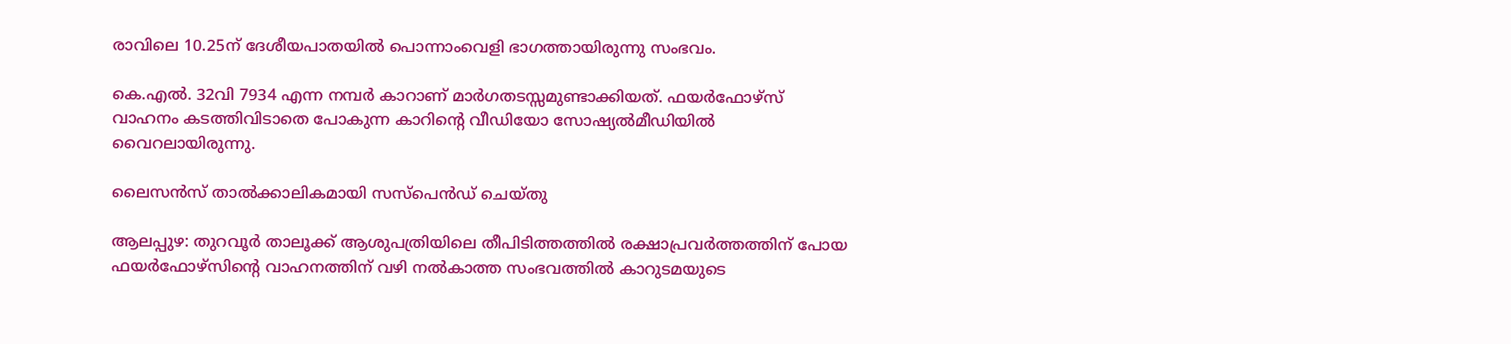രാവിലെ 10.25ന് ദേശീയപാതയിൽ പൊന്നാംവെളി ഭാഗത്തായിരുന്നു സംഭവം.

കെ.എൽ. 32വി 7934 എന്ന നമ്പർ കാറാണ് മാർഗതടസ്സമുണ്ടാക്കിയത്. ഫയർഫോഴ്സ് വാഹനം കടത്തിവിടാതെ പോകുന്ന കാറിന്‍റെ വീഡിയോ സോഷ്യൽമീഡിയിൽ വൈറലായിരുന്നു.

ലൈസൻസ് താൽക്കാലികമായി സസ്പെൻഡ് ചെയ്തു

ആലപ്പുഴ: തുറവൂർ താലൂക്ക് ആശുപത്രിയിലെ തീപിടിത്തത്തിൽ രക്ഷാപ്രവർത്തത്തിന് പോയ ഫയർഫോഴ്സിന്‍റെ വാഹനത്തിന് വഴി നൽകാത്ത സംഭവത്തിൽ കാറുടമയുടെ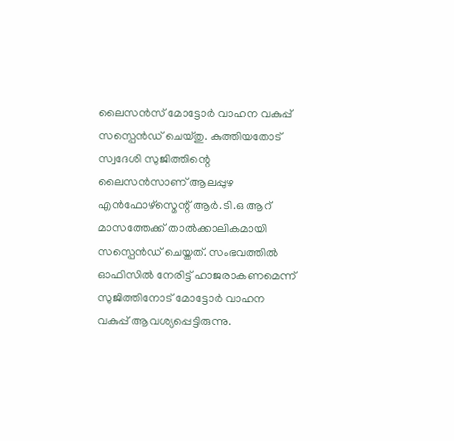ലൈസൻസ് മോട്ടോർ വാഹന വകുപ്പ് സസ്പെൻഡ് ചെയ്തു. കുത്തിയതോട് സ്വദേശി സുജിത്തിന്റെ ലൈസൻസാണ് ആലപ്പുഴ എൻഫോഴ്സ്മെന്റ് ആർ.ടി.ഒ ആറ് മാസത്തേക്ക് താൽക്കാലികമായി സസ്പെൻഡ് ചെയ്തത്. സംഭവത്തിൽ ഓഫിസിൽ നേരിട്ട് ഹാജരാകണമെന്ന് സുജിത്തിനോട് മോട്ടോർ വാഹന വകുപ്പ് ആവശ്യപ്പെട്ടിരുന്നു.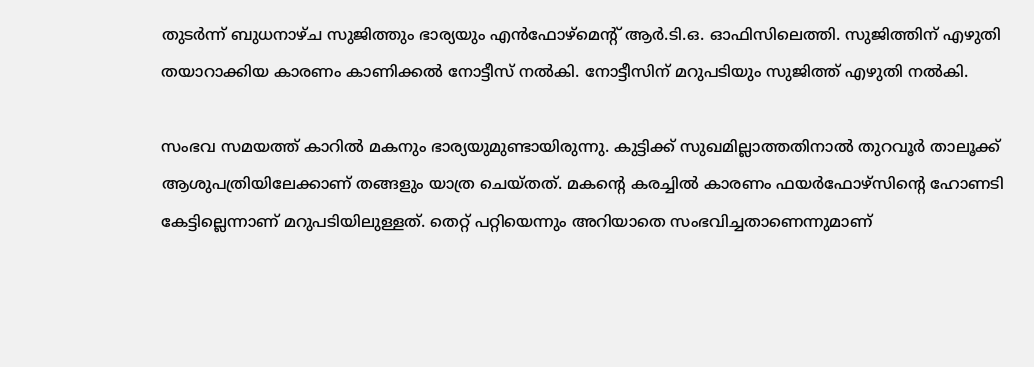തുടർന്ന് ബുധനാഴ്ച സുജിത്തും ഭാര്യയും എൻഫോഴ്മെന്‍റ് ആർ.ടി.ഒ. ഓഫിസിലെത്തി. സുജിത്തിന് എഴുതി തയാറാക്കിയ കാരണം കാണിക്കൽ നോട്ടീസ് നൽകി. നോട്ടീസിന് മറുപടിയും സുജിത്ത് എഴുതി നൽകി.

സംഭവ സമയത്ത് കാറിൽ മകനും ഭാര്യയുമുണ്ടായിരുന്നു. കുട്ടിക്ക് സുഖമില്ലാത്തതിനാൽ തുറവൂർ താലൂക്ക് ആശുപത്രിയിലേക്കാണ് തങ്ങളും യാത്ര ചെയ്തത്. മകന്റെ കരച്ചിൽ കാരണം ഫയർഫോഴ്സിന്റെ ഹോണടി കേട്ടില്ലെന്നാണ് മറുപടിയിലുള്ളത്. തെറ്റ് പറ്റിയെന്നും അറിയാതെ സംഭവിച്ചതാണെന്നുമാണ്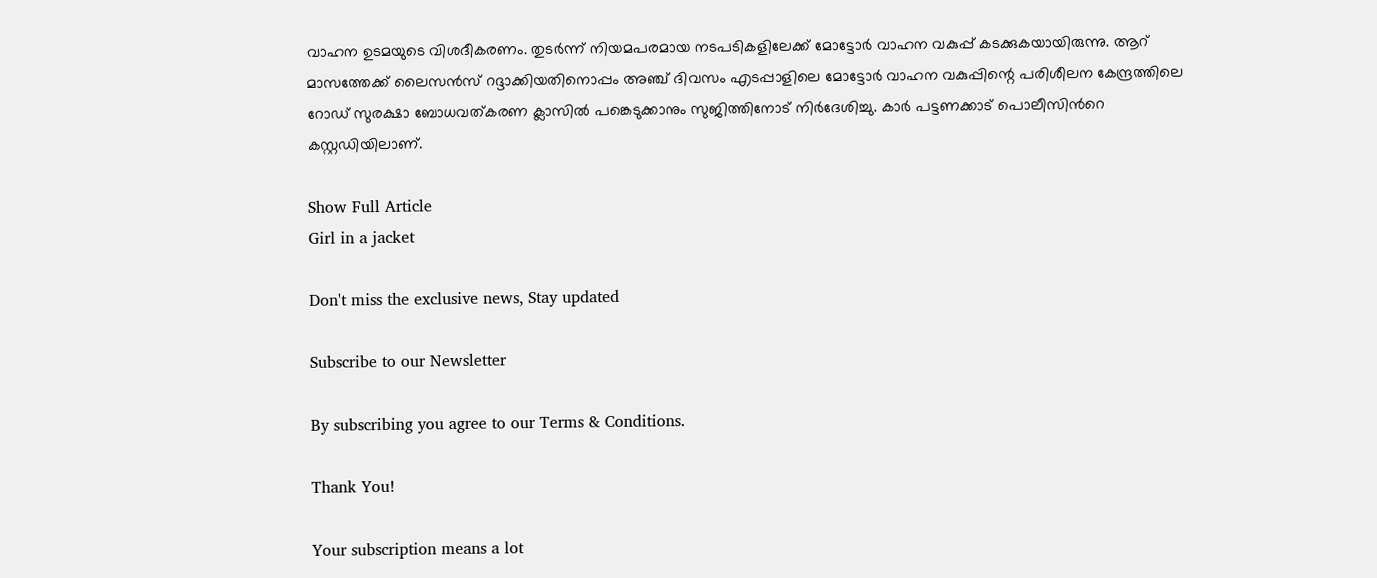വാഹന ഉടമയുടെ വിശദീകരണം. തുടർന്ന് നിയമപരമായ നടപടികളിലേക്ക് മോട്ടോർ വാഹന വകുപ്പ് കടക്കുകയായിരുന്നു. ആറ് മാസത്തേക്ക് ലൈസൻസ് റദ്ദാക്കിയതിനൊപ്പം അഞ്ച് ദിവസം എടപ്പാളിലെ മോട്ടോർ വാഹന വകുപ്പിന്റെ പരിശീലന കേന്ദ്രത്തിലെ റോഡ് സുരക്ഷാ ബോധവത്കരണ ക്ലാസിൽ പങ്കെടുക്കാനും സുജിത്തിനോട് നിർദേശിച്ചു. കാർ പട്ടണക്കാട് പൊലീസിന്‍റെ കസ്റ്റഡിയിലാണ്.

Show Full Article
Girl in a jacket

Don't miss the exclusive news, Stay updated

Subscribe to our Newsletter

By subscribing you agree to our Terms & Conditions.

Thank You!

Your subscription means a lot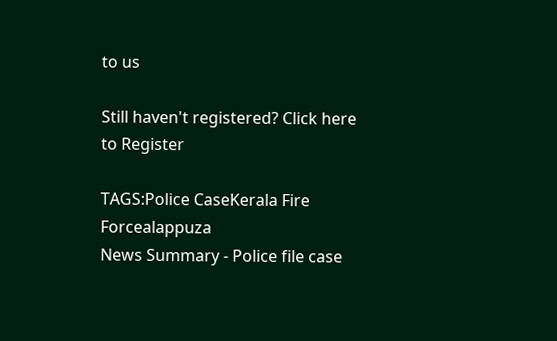to us

Still haven't registered? Click here to Register

TAGS:Police CaseKerala Fire Forcealappuza
News Summary - Police file case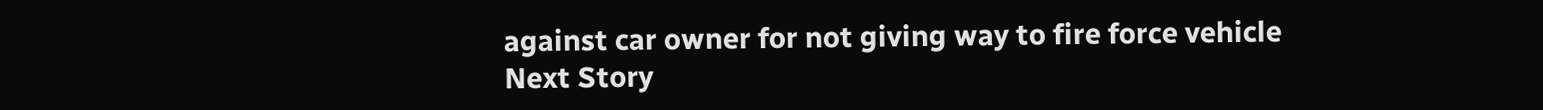against car owner for not giving way to fire force vehicle
Next Story